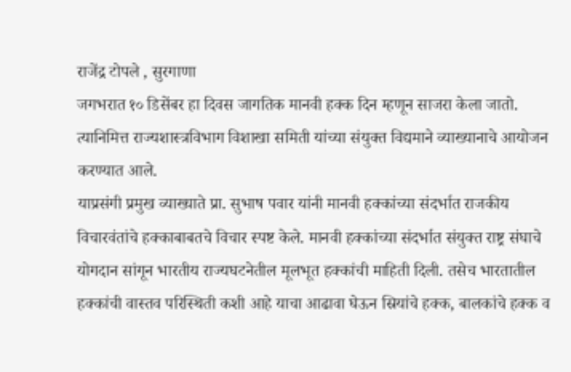राजेंद्र टोपले , सुरगाणा
जगभरात १० डिसेंबर हा दिवस जागतिक मानवी हक्क दिन म्हणून साजरा केला जातो. त्यानिमित्त राज्यशास्त्रविभाग विशाखा समिती यांच्या संयुक्त विद्यमाने व्याख्यानाचे आयोजन करण्यात आले.
याप्रसंगी प्रमुख व्याख्याते प्रा. सुभाष पवार यांनी मानवी हक्कांच्या संदर्भात राजकीय विचारवंतांचे हक्काबाबतचे विचार स्पष्ट केले. मानवी हक्कांच्या संदर्भात संयुक्त राष्ट्र संघाचे योगदान सांगून भारतीय राज्यघटनेतील मूलभूत हक्कांची माहिती दिली. तसेच भारतातील हक्कांची वास्तव परिस्थिती कशी आहे याचा आढावा घेऊन स्रियांचे हक्क, बालकांचे हक्क व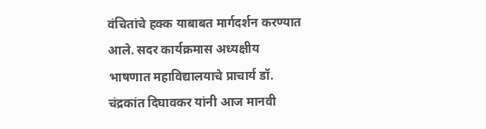वंचितांचे हक्क याबाबत मार्गदर्शन करण्यात आले. सदर कार्यक्रमास अध्यक्षीय भाषणात महाविद्यालयाचे प्राचार्य डॉ. चंद्रकांत दिघावकर यांनी आज मानवी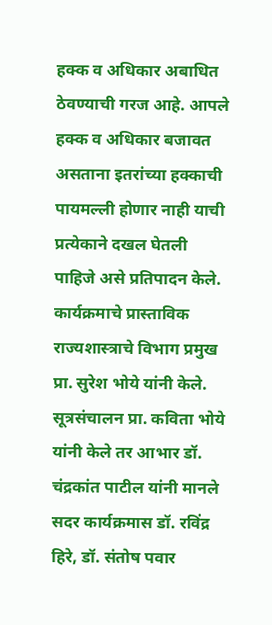हक्क व अधिकार अबाधित ठेवण्याची गरज आहे. आपले हक्क व अधिकार बजावत असताना इतरांच्या हक्काची पायमल्ली होणार नाही याची प्रत्येकाने दखल घेतली पाहिजे असे प्रतिपादन केले.
कार्यक्रमाचे प्रास्ताविक राज्यशास्त्राचे विभाग प्रमुख प्रा. सुरेश भोये यांनी केले. सूत्रसंचालन प्रा. कविता भोये यांनी केले तर आभार डॉ. चंद्रकांत पाटील यांनी मानले सदर कार्यक्रमास डॉ. रविंद्र हिरे, डॉ. संतोष पवार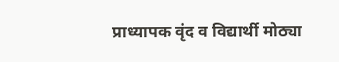प्राध्यापक वृंद व विद्यार्थी मोठ्या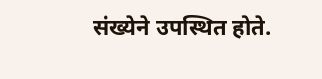संख्येने उपस्थित होते.